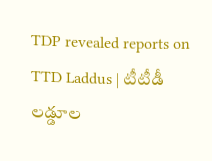TDP revealed reports on TTD Laddus | టీటీడీ లడ్డూల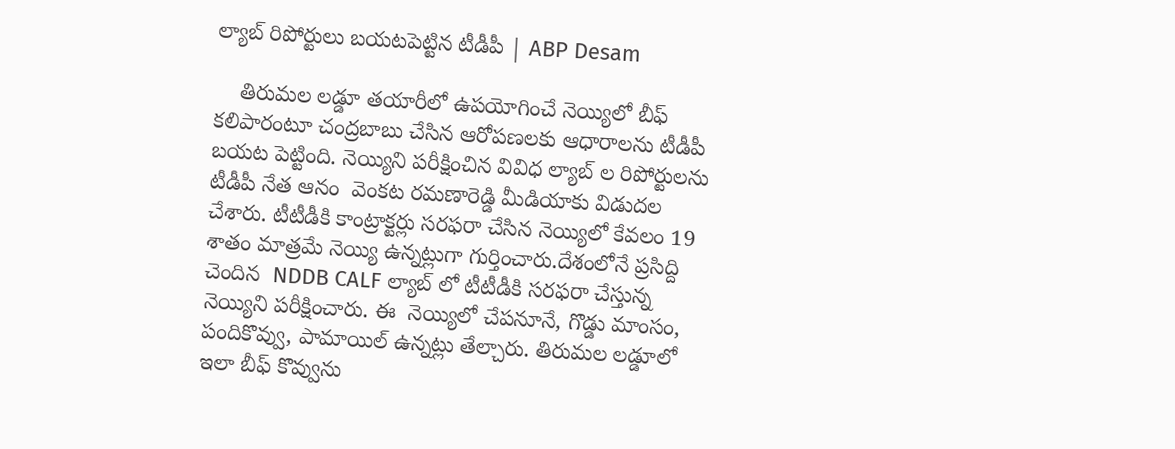ల్యాబ్ రిపోర్టులు బయటపెట్టిన టీడీపీ | ABP Desam

    తిరుమల లడ్డూ తయారీలో ఉపయోగించే నెయ్యిలో బీఫ్ కలిపారంటూ చంద్రబాబు చేసిన ఆరోపణలకు ఆధారాలను టీడీపీ బయట పెట్టింది. నెయ్యిని పరీక్షించిన వివిధ ల్యాబ్ ల రిపోర్టులను టీడీపీ నేత ఆనం  వెంకట రమణారెడ్డి మీడియాకు విడుదల చేశారు. టీటీడీకి కాంట్రాక్టర్లు సరఫరా చేసిన నెయ్యిలో కేవలం 19 శాతం మాత్రమే నెయ్యి ఉన్నట్లుగా గుర్తించారు.దేశంలోనే ప్రసిద్ది చెందిన  NDDB CALF ల్యాబ్ లో టీటీడీకి సరఫరా చేస్తున్న నెయ్యిని పరీక్షించారు. ఈ  నెయ్యిలో చేపనూనే, గొడ్డు మాంసం, పందికొవ్వు, పామాయిల్ ఉన్నట్లు తేల్చారు. తిరుమల లడ్డూలో ఇలా బీఫ్ కొవ్వును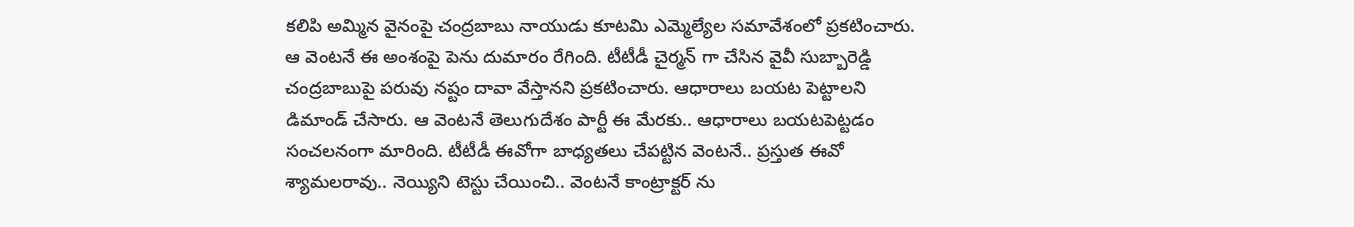కలిపి అమ్మిన వైనంపై చంద్రబాబు నాయుడు కూటమి ఎమ్మెల్యేల సమావేశంలో ప్రకటించారు. ఆ వెంటనే ఈ అంశంపై పెను దుమారం రేగింది. టీటీడీ చైర్మన్ గా చేసిన వైవీ సుబ్బారెడ్డి చంద్రబాబుపై పరువు నష్టం దావా వేస్తానని ప్రకటించారు. ఆధారాలు బయట పెట్టాలని డిమాండ్ చేసారు. ఆ వెంటనే తెలుగుదేశం పార్టీ ఈ మేరకు.. ఆధారాలు బయటపెట్టడం సంచలనంగా మారింది. టీటీడీ ఈవోగా బాధ్యతలు చేపట్టిన వెంటనే.. ప్రస్తుత ఈవో శ్యామలరావు.. నెయ్యిని టెస్టు చేయించి.. వెంటనే కాంట్రాక్టర్ ను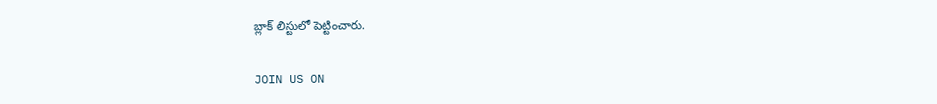బ్లాక్ లిస్టులో పెట్టించారు.

JOIN US ON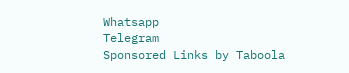Whatsapp
Telegram
Sponsored Links by Taboola